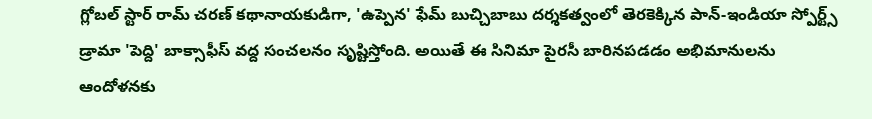గ్లోబల్ స్టార్ రామ్ చరణ్ కథానాయకుడిగా, 'ఉప్పెన' ఫేమ్ బుచ్చిబాబు దర్శకత్వంలో తెరకెక్కిన పాన్-ఇండియా స్పోర్ట్స్ డ్రామా 'పెద్ది' బాక్సాఫీస్ వద్ద సంచలనం సృష్టిస్తోంది. అయితే ఈ సినిమా పైరసీ బారినపడడం అభిమానులను ఆందోళనకు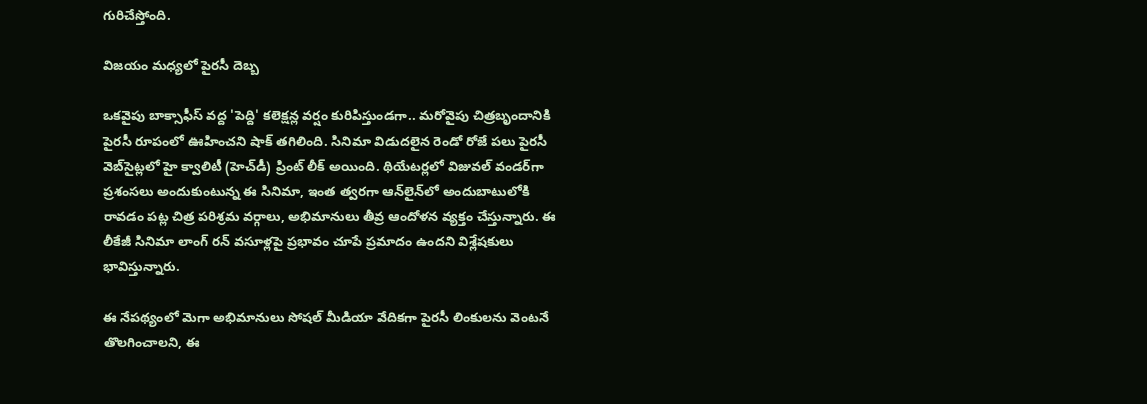గురిచేస్తోంది.

విజయం మధ్యలో పైరసీ దెబ్బ

ఒకవైపు బాక్సాఫీస్ వద్ద 'పెద్ది' కలెక్షన్ల వర్షం కురిపిస్తుండగా.. మరోవైపు చిత్రబృందానికి పైరసీ రూపంలో ఊహించని షాక్ తగిలింది. సినిమా విడుదలైన రెండో రోజే పలు పైరసీ వెబ్‌సైట్లలో హై క్వాలిటీ (హెచ్‌డీ) ప్రింట్ లీక్ అయింది. థియేటర్లలో విజువల్ వండర్‌గా ప్రశంసలు అందుకుంటున్న ఈ సినిమా, ఇంత త్వరగా ఆన్‌లైన్‌లో అందుబాటులోకి రావడం పట్ల చిత్ర పరిశ్రమ వర్గాలు, అభిమానులు తీవ్ర ఆందోళన వ్యక్తం చేస్తున్నారు. ఈ లీకేజీ సినిమా లాంగ్ రన్ వసూళ్లపై ప్రభావం చూపే ప్రమాదం ఉందని విశ్లేషకులు భావిస్తున్నారు.

ఈ నేపథ్యంలో మెగా అభిమానులు సోషల్ మీడియా వేదికగా పైరసీ లింకులను వెంటనే తొలగించాలని, ఈ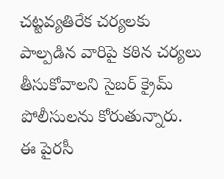చట్టవ్యతిరేక చర్యలకు పాల్పడిన వారిపై కఠిన చర్యలు తీసుకోవాలని సైబర్ క్రైమ్ పోలీసులను కోరుతున్నారు. ఈ పైరసీ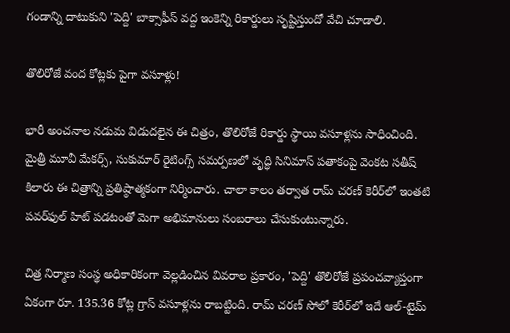గండాన్ని దాటుకుని 'పెద్ది' బాక్సాఫీస్ వద్ద ఇంకెన్ని రికార్డులు సృష్టిస్తుందో వేచి చూడాలి.

తొలిరోజే వంద కోట్లకు పైగా వసూళ్లు!

భారీ అంచనాల నడుమ విడుదలైన ఈ చిత్రం, తొలిరోజే రికార్డు స్థాయి వసూళ్లను సాధించింది. మైత్రీ మూవీ మేకర్స్, సుకుమార్ రైటింగ్స్ సమర్పణలో వృద్ధి సినిమాస్ పతాకంపై వెంకట సతీష్ కిలారు ఈ చిత్రాన్ని ప్రతిష్ఠాత్మకంగా నిర్మించారు. చాలా కాలం తర్వాత రామ్ చరణ్ కెరీర్‌లో ఇంతటి పవర్‌ఫుల్ హిట్ పడటంతో మెగా అభిమానులు సంబరాలు చేసుకుంటున్నారు.

చిత్ర నిర్మాణ సంస్థ అధికారికంగా వెల్లడించిన వివరాల ప్రకారం, 'పెద్ది' తొలిరోజే ప్రపంచవ్యాప్తంగా ఏకంగా రూ. 135.36 కోట్ల గ్రాస్ వసూళ్లను రాబట్టింది. రామ్ చరణ్ సోలో కెరీర్‌లో ఇదే ఆల్-టైమ్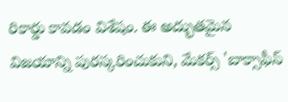రికార్డు కావడం విశేషం. ఈ అద్భుతమైన విజయాన్ని పురస్కరించుకుని, మేకర్స్ 'బాక్సాఫీస్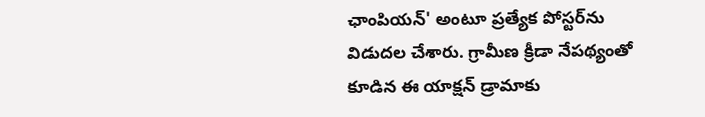ఛాంపియన్' అంటూ ప్రత్యేక పోస్టర్‌ను విడుదల చేశారు. గ్రామీణ క్రీడా నేపథ్యంతో కూడిన ఈ యాక్షన్ డ్రామాకు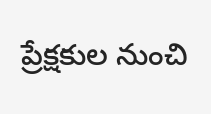ప్రేక్షకుల నుంచి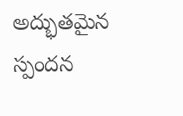అద్భుతమైన స్పందన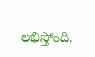లభిస్తోంది.